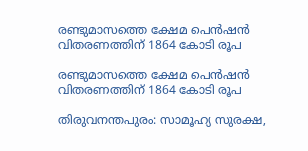രണ്ടുമാസത്തെ ക്ഷേമ പെന്‍ഷന്‍ വിതരണത്തിന് 1864 കോടി രൂപ

രണ്ടുമാസത്തെ ക്ഷേമ പെന്‍ഷന്‍ വിതരണത്തിന് 1864 കോടി രൂപ

തിരുവനന്തപുരം: സാമൂഹ്യ സുരക്ഷ,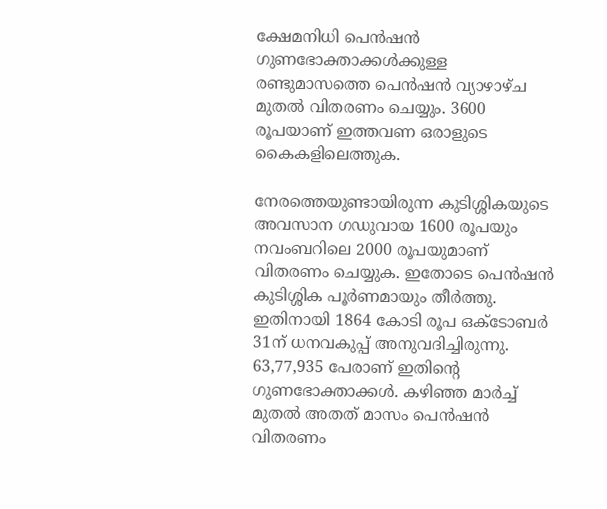ക്ഷേമനിധി പെന്‍ഷന്‍ ഗുണഭോക്താക്കള്‍ക്കുള്ള രണ്ടുമാസത്തെ പെന്‍ഷന്‍ വ്യാഴാഴ്ച മുതല്‍ വിതരണം ചെയ്യും. 3600 രൂപയാണ് ഇത്തവണ ഒരാളുടെ കൈകളിലെത്തുക.

നേരത്തെയുണ്ടായിരുന്ന കുടിശ്ശികയുടെ അവസാന ഗഡുവായ 1600 രൂപയും നവംബറിലെ 2000 രൂപയുമാണ് വിതരണം ചെയ്യുക. ഇതോടെ പെന്‍ഷന്‍ കുടിശ്ശിക പൂര്‍ണമായും തീര്‍ത്തു. ഇതിനായി 1864 കോടി രൂപ ഒക്ടോബര്‍ 31ന് ധനവകുപ്പ് അനുവദിച്ചിരുന്നു. 63,77,935 പേരാണ് ഇതിന്റെ ഗുണഭോക്താക്കള്‍. കഴിഞ്ഞ മാര്‍ച്ച് മുതല്‍ അതത് മാസം പെന്‍ഷന്‍ വിതരണം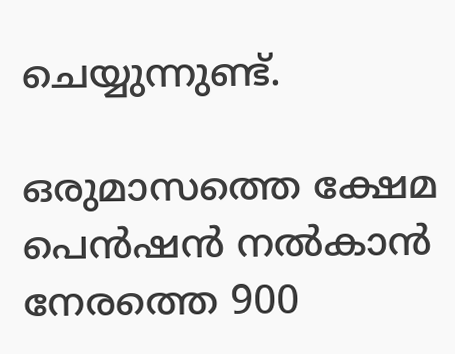ചെയ്യുന്നുണ്ട്.

ഒരുമാസത്തെ ക്ഷേമ പെന്‍ഷന്‍ നല്‍കാന്‍ നേരത്തെ 900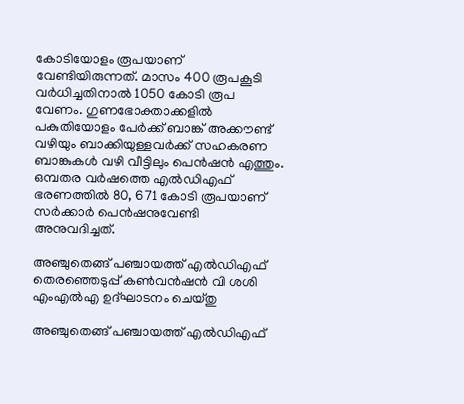കോടിയോളം രൂപയാണ് വേണ്ടിയിരുന്നത്. മാസം 400 രൂപകൂടി വര്‍ധിച്ചതിനാല്‍ 1050 കോടി രൂപ വേണം. ഗുണഭോക്താക്കളില്‍ പകുതിയോളം പേര്‍ക്ക് ബാങ്ക് അക്കൗണ്ട് വഴിയും ബാക്കിയുള്ളവര്‍ക്ക് സഹകരണ ബാങ്കുകള്‍ വഴി വീട്ടിലും പെന്‍ഷന്‍ എത്തും. ഒമ്പതര വര്‍ഷത്തെ എല്‍ഡിഎഫ് ഭരണത്തില്‍ 80, 671 കോടി രൂപയാണ് സര്‍ക്കാര്‍ പെന്‍ഷനുവേണ്ടി അനുവദിച്ചത്.

അഞ്ചുതെങ്ങ് പഞ്ചായത്ത് എൽഡിഎഫ് തെരഞ്ഞെടുപ്പ് കൺവൻഷൻ വി ശശി എംഎൽഎ ഉദ്ഘാടനം ചെയ്തു

അഞ്ചുതെങ്ങ് പഞ്ചായത്ത് എൽഡിഎഫ്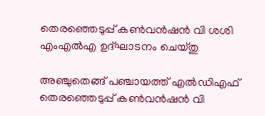തെരഞ്ഞെടുപ്പ് കൺവൻഷൻ വി ശശി എംഎൽഎ ഉദ്ഘാടനം ചെയ്തു

അഞ്ചുതെങ്ങ് പഞ്ചായത്ത് എൽഡിഎഫ് തെരഞ്ഞെടുപ്പ് കൺവൻഷൻ വി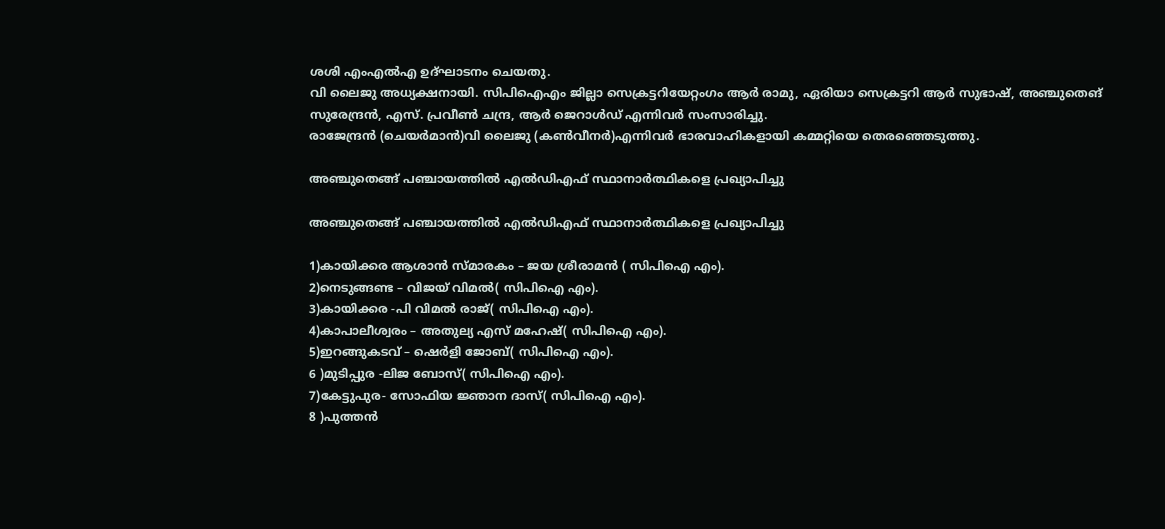ശശി എംഎൽഎ ഉദ്ഘാടനം ചെയതു.
വി ലൈജു അധ്യക്ഷനായി. സിപിഐഎം ജില്ലാ സെക്രട്ടറിയേറ്റംഗം ആർ രാമു, ഏരിയാ സെക്രട്ടറി ആർ സുഭാഷ്, അഞ്ചുതെങ് സുരേന്ദ്രൻ, എസ്. പ്രവീൺ ചന്ദ്ര, ആർ ജെറാൾഡ് എന്നിവർ സംസാരിച്ചു.
രാജേന്ദ്രൻ (ചെയർമാൻ)വി ലൈജു (കൺവീനർ)എന്നിവർ ഭാരവാഹികളായി കമ്മറ്റിയെ തെരഞ്ഞെടുത്തു.

അഞ്ചുതെങ്ങ് പഞ്ചായത്തിൽ എൽഡിഎഫ് സ്ഥാനാർത്ഥികളെ പ്രഖ്യാപിച്ചു

അഞ്ചുതെങ്ങ് പഞ്ചായത്തിൽ എൽഡിഎഫ് സ്ഥാനാർത്ഥികളെ പ്രഖ്യാപിച്ചു

1)കായിക്കര ആശാൻ സ്മാരകം – ജയ ശ്രീരാമൻ ( സിപിഐ എം).
2)നെടുങ്ങണ്ട – വിജയ് വിമൽ( സിപിഐ എം).
3)കായിക്കര -പി വിമൽ രാജ്( സിപിഐ എം).
4)കാപാലീശ്വരം – അതുല്യ എസ് മഹേഷ്( സിപിഐ എം).
5)ഇറങ്ങുകടവ് – ഷെർളി ജോബ്( സിപിഐ എം).
6 )മുടിപ്പുര -ലിജ ബോസ്( സിപിഐ എം).
7)കേട്ടുപുര- സോഫിയ ജ്ഞാന ദാസ്( സിപിഐ എം).
8 )പുത്തൻ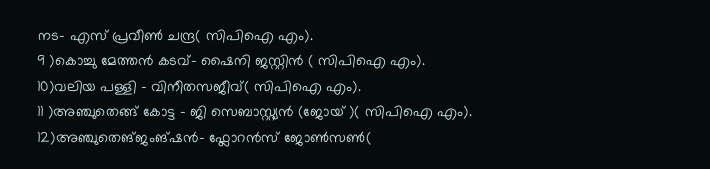നട- എസ് പ്രവീൺ ചന്ദ്ര( സിപിഐ എം).
9 )കൊച്ചു മേത്തൻ കടവ്- ഷൈനി ജസ്റ്റിൻ ( സിപിഐ എം).
10)വലിയ പള്ളി – വിനീതസജീവ്( സിപിഐ എം).
11 )അഞ്ചുതെങ്ങ് കോട്ട – ജി സെബാസ്റ്റ്യൻ (ജോയ് )( സിപിഐ എം).
12)അഞ്ചുതെങ്ജംങ്ഷൻ- ഫ്ലോറൻസ് ജോൺസൺ(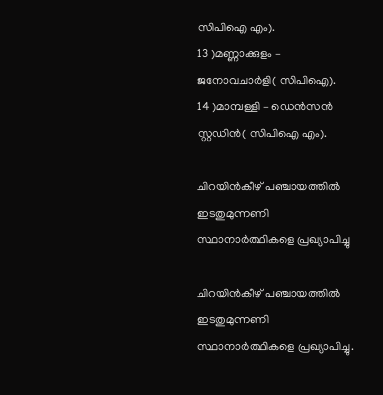സിപിഐ എം).
13 )മണ്ണാക്കുളം – ജനോവചാർളി( സിപിഐ).
14 )മാമ്പള്ളി – ഡെൻസൻ സ്റ്റഡിൻ( സിപിഐ എം).

ചിറയിൻകീഴ് പഞ്ചായത്തിൽ ഇടതുമുന്നണി സ്ഥാനാർത്ഥികളെ പ്രഖ്യാപിച്ചു

ചിറയിൻകീഴ് പഞ്ചായത്തിൽ ഇടതുമുന്നണി സ്ഥാനാർത്ഥികളെ പ്രഖ്യാപിച്ചു.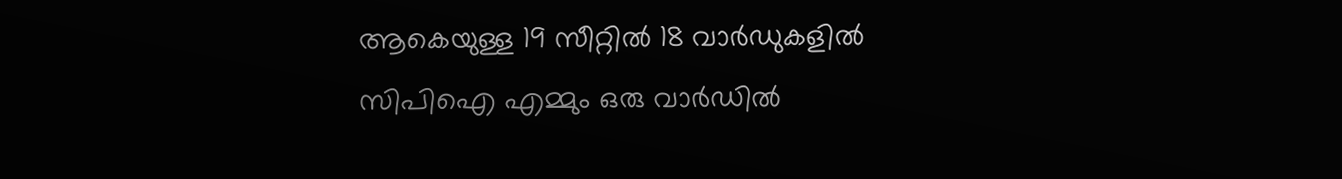ആകെയുള്ള 19 സീറ്റിൽ 18 വാർഡുകളിൽ സിപിഐ എമ്മും ഒരു വാർഡിൽ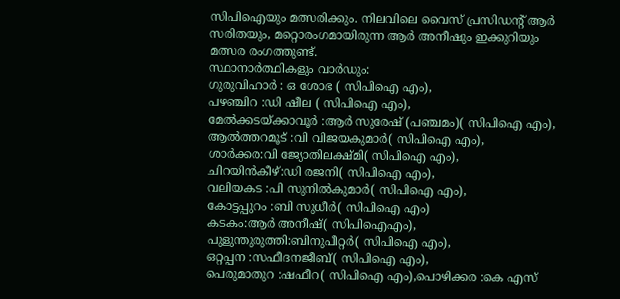സിപിഐയും മത്സരിക്കും. നിലവിലെ വൈസ് പ്രസിഡൻ്റ് ആർ സരിതയും, മറ്റൊരംഗമായിരുന്ന ആർ അനീഷും ഇക്കുറിയും മത്സര രംഗത്തുണ്ട്.
സ്ഥാനാർത്ഥികളും വാർഡും:
ഗുരുവിഹാർ : ഒ ശോഭ ( സിപിഐ എം),
പഴഞ്ചിറ :ഡി ഷീല ( സിപിഐ എം),
മേൽക്കടയ്ക്കാവൂർ :ആർ സുരേഷ് (പഞ്ചമം)( സിപിഐ എം),
ആൽത്തറമൂട് :വി വിജയകുമാർ( സിപിഐ എം),
ശാർക്കര:വി ജ്യോതിലക്ഷ്മി( സിപിഐ എം),
ചിറയിൻകീഴ്:ഡി രജനി( സിപിഐ എം),
വലിയകട :പി സുനിൽകുമാർ( സിപിഐ എം),
കോട്ടപ്പുറം :ബി സുധീർ( സിപിഐ എം)
കടകം:ആർ അനീഷ്( സിപിഐഎം),
പുളുന്തുരുത്തി:ബിനുപീറ്റർ( സിപിഐ എം),
ഒറ്റപ്പന :സഫീദനജീബ്( സിപിഐ എം),
പെരുമാതുറ :ഷഫീറ( സിപിഐ എം),പൊഴിക്കര :കെ എസ്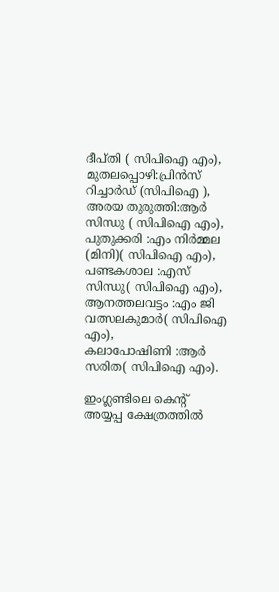ദീപ്തി ( സിപിഐ എം),
മുതലപ്പൊഴി:പ്രിൻസ് റിച്ചാർഡ് (സിപിഐ ),
അരയ തുരുത്തി:ആർ സിന്ധു ( സിപിഐ എം),
പുതുക്കരി :എം നിർമ്മല (മിനി)( സിപിഐ എം),
പണ്ടകശാല :എസ് സിന്ധു( സിപിഐ എം),
ആനത്തലവട്ടം :എം ജി വത്സലകുമാർ( സിപിഐ എം),
കലാപോഷിണി :ആർ സരിത( സിപിഐ എം).

ഇംഗ്ലണ്ടിലെ കെന്റ് അയ്യപ്പ ക്ഷേത്രത്തിൽ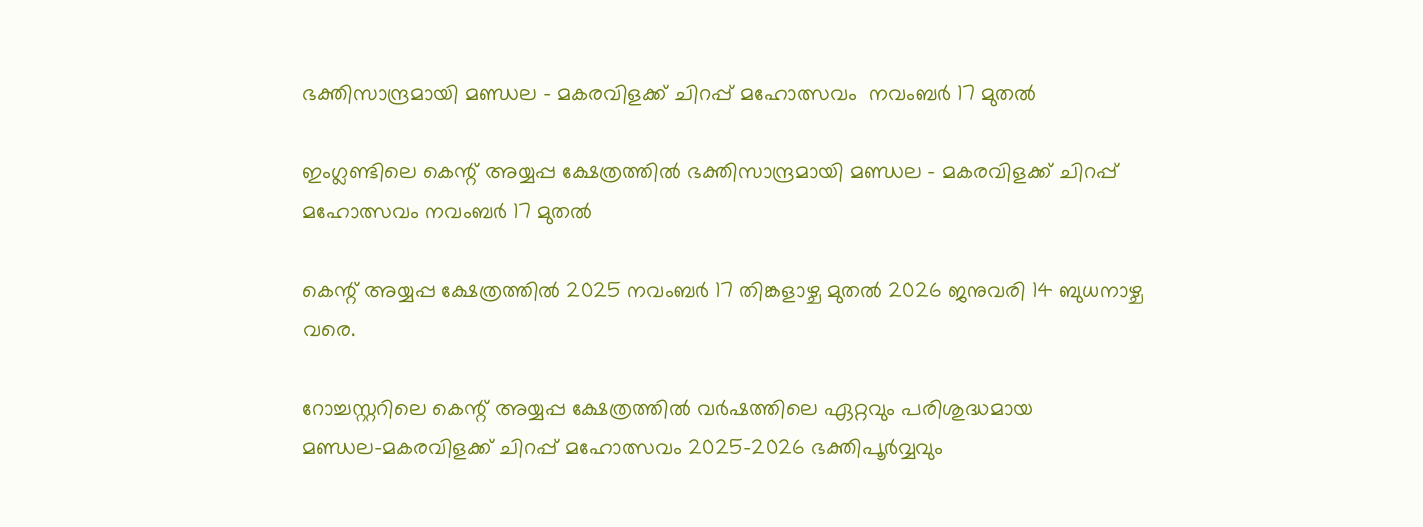ഭക്തിസാന്ദ്രമായി മണ്ഡല – മകരവിളക്ക് ചിറപ്പ് മഹോത്സവം  നവംബർ 17 മുതൽ

ഇംഗ്ലണ്ടിലെ കെന്റ് അയ്യപ്പ ക്ഷേത്രത്തിൽ ഭക്തിസാന്ദ്രമായി മണ്ഡല – മകരവിളക്ക് ചിറപ്പ് മഹോത്സവം നവംബർ 17 മുതൽ

കെന്റ് അയ്യപ്പ ക്ഷേത്രത്തിൽ 2025 നവംബർ 17 തിങ്കളാഴ്ച മുതൽ 2026 ജനുവരി 14 ബുധനാഴ്ച വരെ.

റോച്ചസ്റ്ററിലെ കെന്റ് അയ്യപ്പ ക്ഷേത്രത്തിൽ വർഷത്തിലെ ഏറ്റവും പരിശുദ്ധമായ മണ്ഡല–മകരവിളക്ക് ചിറപ്പ് മഹോത്സവം 2025–2026 ഭക്തിപൂർവ്വവും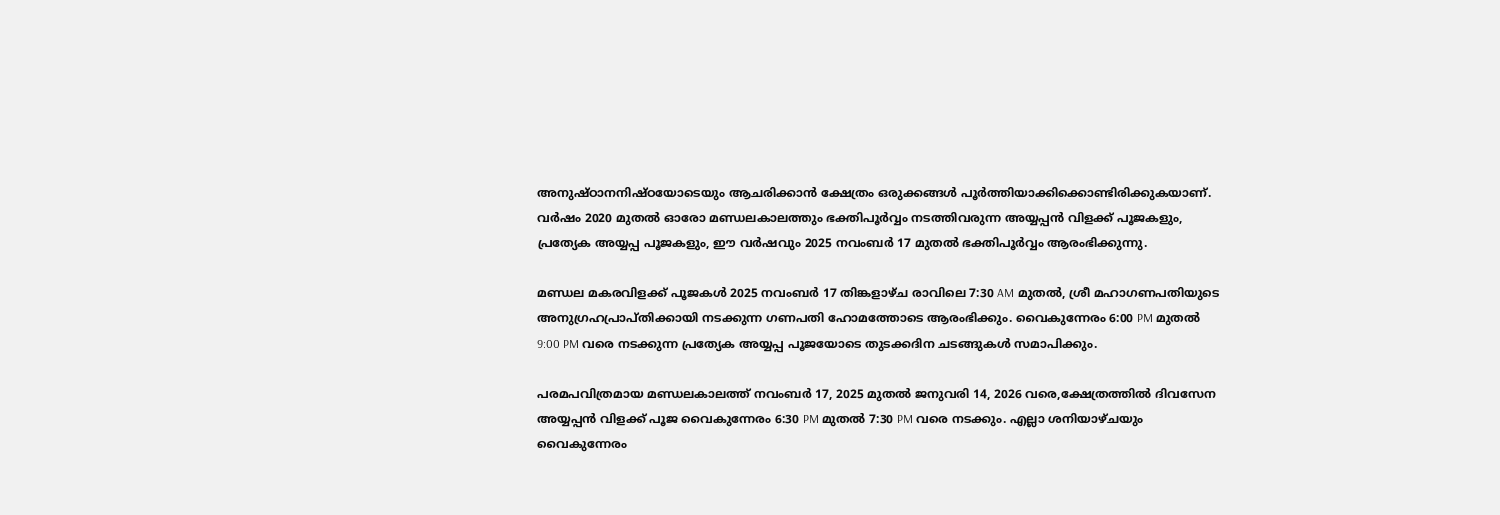അനുഷ്ഠാനനിഷ്ഠയോടെയും ആചരിക്കാൻ ക്ഷേത്രം ഒരുക്കങ്ങൾ പൂർത്തിയാക്കിക്കൊണ്ടിരിക്കുകയാണ്. വർഷം 2020 മുതൽ ഓരോ മണ്ഡലകാലത്തും ഭക്തിപൂർവ്വം നടത്തിവരുന്ന അയ്യപ്പൻ വിളക്ക് പൂജകളും, പ്രത്യേക അയ്യപ്പ പൂജകളും, ഈ വർഷവും 2025 നവംബർ 17 മുതൽ ഭക്തിപൂർവ്വം ആരംഭിക്കുന്നു.

മണ്ഡല മകരവിളക്ക് പൂജകൾ 2025 നവംബർ 17 തിങ്കളാഴ്ച രാവിലെ 7:30 AM മുതൽ, ശ്രീ മഹാഗണപതിയുടെ അനുഗ്രഹപ്രാപ്തിക്കായി നടക്കുന്ന ഗണപതി ഹോമത്തോടെ ആരംഭിക്കും. വൈകുന്നേരം 6:00 PM മുതൽ 9:00 PM വരെ നടക്കുന്ന പ്രത്യേക അയ്യപ്പ പൂജയോടെ തുടക്കദിന ചടങ്ങുകൾ സമാപിക്കും.

പരമപവിത്രമായ മണ്ഡലകാലത്ത് നവംബർ 17, 2025 മുതൽ ജനുവരി 14, 2026 വരെ,ക്ഷേത്രത്തിൽ ദിവസേന അയ്യപ്പൻ വിളക്ക് പൂജ വൈകുന്നേരം 6:30 PM മുതൽ 7:30 PM വരെ നടക്കും. എല്ലാ ശനിയാഴ്ചയും വൈകുന്നേരം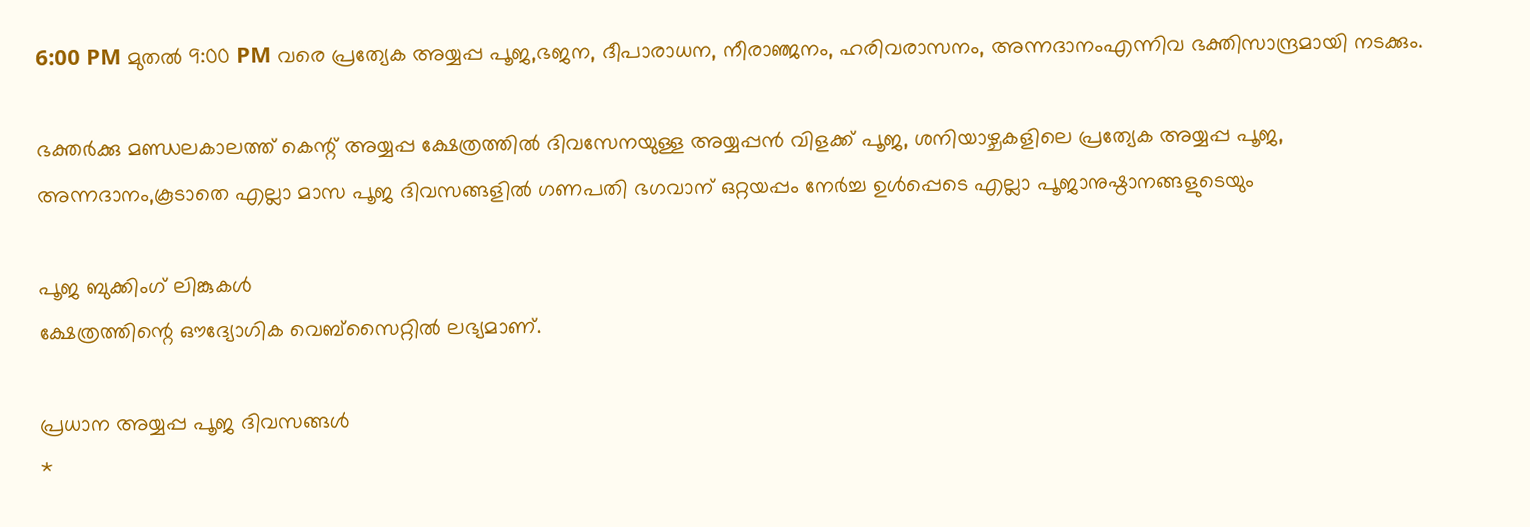6:00 PM മുതൽ 9:00 PM വരെ പ്രത്യേക അയ്യപ്പ പൂജ,ഭജന, ദീപാരാധന, നീരാഞ്ജനം, ഹരിവരാസനം, അന്നദാനംഎന്നിവ ഭക്തിസാന്ദ്രമായി നടക്കും.

ഭക്തർക്കു മണ്ഡലകാലത്ത് കെന്റ് അയ്യപ്പ ക്ഷേത്രത്തിൽ ദിവസേനയുള്ള അയ്യപ്പൻ വിളക്ക് പൂജ, ശനിയാഴ്ചകളിലെ പ്രത്യേക അയ്യപ്പ പൂജ, അന്നദാനം,കൂടാതെ എല്ലാ മാസ പൂജ ദിവസങ്ങളിൽ ഗണപതി ഭഗവാന് ഒറ്റയപ്പം നേർച്ച ഉൾപ്പെടെ എല്ലാ പൂജാനുഷ്ഠാനങ്ങളുടെയും

പൂജ ബുക്കിംഗ് ലിങ്കുകൾ
ക്ഷേത്രത്തിന്റെ ഔദ്യോഗിക വെബ്സൈറ്റിൽ ലഭ്യമാണ്.

പ്രധാന അയ്യപ്പ പൂജ ദിവസങ്ങൾ
*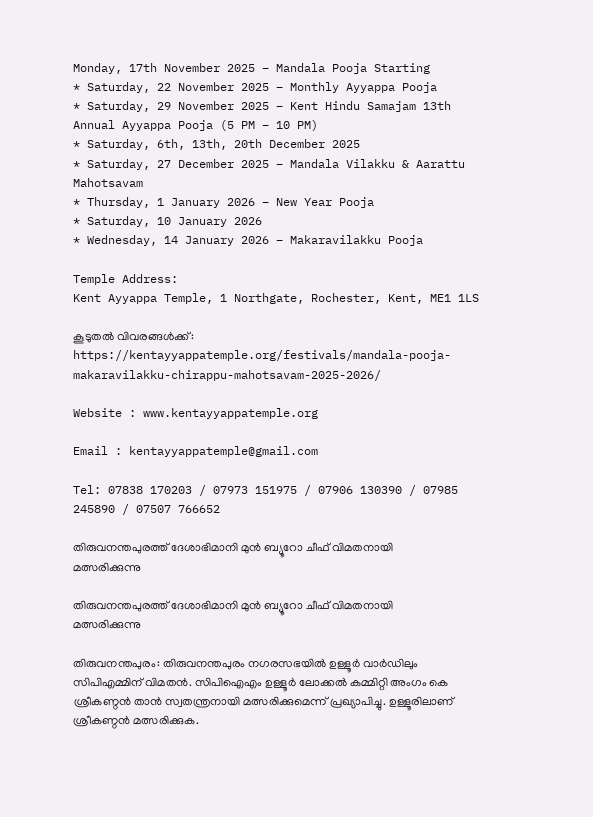Monday, 17th November 2025 – Mandala Pooja Starting
* Saturday, 22 November 2025 – Monthly Ayyappa Pooja
* Saturday, 29 November 2025 – Kent Hindu Samajam 13th Annual Ayyappa Pooja (5 PM – 10 PM)
* Saturday, 6th, 13th, 20th December 2025
* Saturday, 27 December 2025 – Mandala Vilakku & Aarattu Mahotsavam
* Thursday, 1 January 2026 – New Year Pooja
* Saturday, 10 January 2026
* Wednesday, 14 January 2026 – Makaravilakku Pooja

Temple Address:
Kent Ayyappa Temple, 1 Northgate, Rochester, Kent, ME1 1LS

കൂടുതൽ വിവരങ്ങൾക്ക്:
https://kentayyappatemple.org/festivals/mandala-pooja-makaravilakku-chirappu-mahotsavam-2025-2026/

Website : www.kentayyappatemple.org

Email : kentayyappatemple@gmail.com

Tel: 07838 170203 / 07973 151975 / 07906 130390 / 07985 245890 / 07507 766652

തിരുവനന്തപുരത്ത് ദേശാഭിമാനി മുന്‍ ബ്യൂറോ ചീഫ് വിമതനായി മത്സരിക്കുന്നു

തിരുവനന്തപുരത്ത് ദേശാഭിമാനി മുന്‍ ബ്യൂറോ ചീഫ് വിമതനായി മത്സരിക്കുന്നു

തിരുവനന്തപുരം: തിരുവനന്തപുരം നഗരസഭയിൽ ഉള്ളൂർ വാർഡിലും സിപിഎമ്മിന് വിമതൻ. സിപിഐഎം ഉള്ളൂര്‍ ലോക്കല്‍ കമ്മിറ്റി അംഗം കെ ശ്രീകണ്ഠന്‍ താന്‍ സ്വതന്ത്രനായി മത്സരിക്കുമെന്ന് പ്രഖ്യാപിച്ചു. ഉള്ളൂരിലാണ് ശ്രീകണ്ഠൻ മത്സരിക്കുക.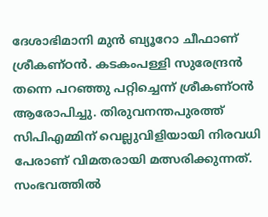ദേശാഭിമാനി മുന്‍ ബ്യൂറോ ചീഫാണ് ശ്രീകണ്ഠന്‍. കടകംപള്ളി സുരേന്ദ്രന്‍ തന്നെ പറഞ്ഞു പറ്റിച്ചെന്ന് ശ്രീകണ്ഠന്‍ ആരോപിച്ചു. തിരുവനന്തപുരത്ത് സിപിഎമ്മിന് വെല്ലുവിളിയായി നിരവധി പേരാണ് വിമതരായി മത്സരിക്കുന്നത്. സംഭവത്തിൽ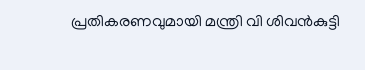പ്രതികരണവുമായി മന്ത്രി വി ശിവൻകുട്ടി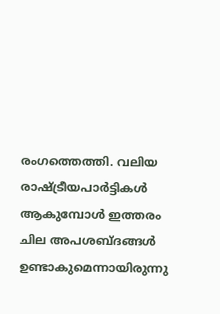രംഗത്തെത്തി. വലിയ രാഷ്ട്രീയപാര്‍ട്ടികള്‍ ആകുമ്പോള്‍ ഇത്തരം ചില അപശബ്ദങ്ങള്‍ ഉണ്ടാകുമെന്നായിരുന്നു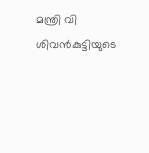മന്ത്രി വി ശിവന്‍കുട്ടിയുടെ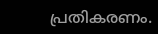പ്രതികരണം.